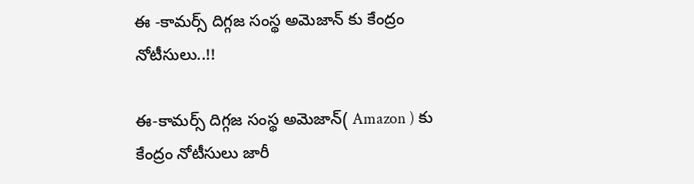ఈ -కామర్స్ దిగ్గజ సంస్థ అమెజాన్ కు కేంద్రం నోటీసులు..!!

ఈ-కామర్స్ దిగ్గజ సంస్థ అమెజాన్( Amazon ) కు కేంద్రం నోటీసులు జారీ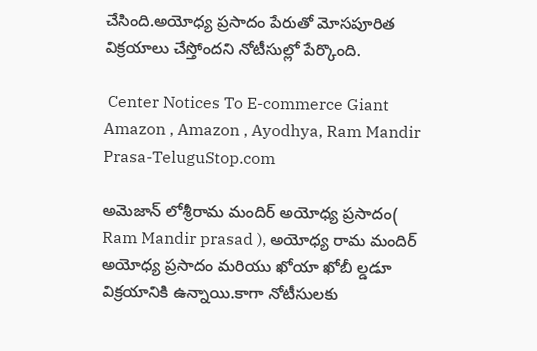చేసింది.అయోధ్య ప్రసాదం పేరుతో మోసపూరిత విక్రయాలు చేస్తోందని నోటీసుల్లో పేర్కొంది.

 Center Notices To E-commerce Giant Amazon , Amazon , Ayodhya, Ram Mandir Prasa-TeluguStop.com

అమెజాన్ లోశ్రీరామ మందిర్ అయోధ్య ప్రసాదం( Ram Mandir prasad ), అయోధ్య రామ మందిర్ అయోధ్య ప్రసాదం మరియు ఖోయా ఖోబీ ల్డడూ విక్రయానికి ఉన్నాయి.కాగా నోటీసులకు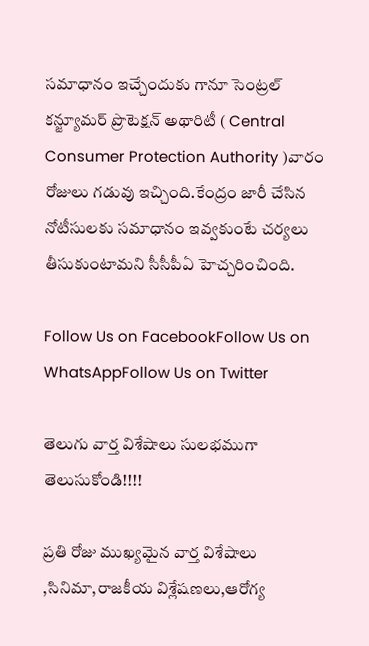సమాధానం ఇచ్చేందుకు గానూ సెంట్రల్ కన్జ్యూమర్ ప్రొటెక్షన్ అథారిటీ ( Central Consumer Protection Authority )వారం రోజులు గడువు ఇచ్చింది.కేంద్రం జారీ చేసిన నోటీసులకు సమాధానం ఇవ్వకుంటే చర్యలు తీసుకుంటామని సీసీపీఏ హెచ్చరించింది.

Follow Us on FacebookFollow Us on WhatsAppFollow Us on Twitter

తెలుగు వార్త విశేషాలు సులభముగా తెలుసుకోండి!!!!

ప్రతి రోజు ముఖ్యమైన వార్త విశేషాలు ,సినిమా,రాజకీయ విశ్లేషణలు,ఆరోగ్య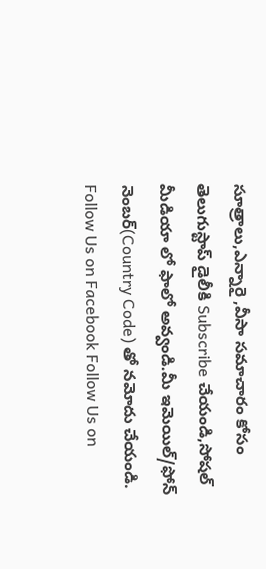సూత్రాలు,ఎన్నారై ,వీసా సమాచారం కోసం తెలుగుస్టాప్ డైలీకి Subscribe చేయండి,సోషల్ మీడియా లో ఫాలో అవ్వండి.మీ ఇమెయిల్/ఫోన్ నెంబర్(Country Code) తో నమోదు చేయండి.
Follow Us on Facebook Follow Us on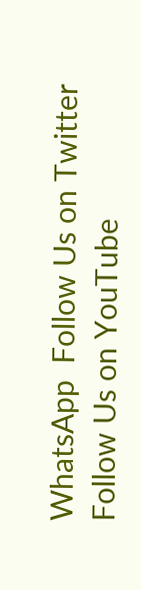WhatsApp  Follow Us on Twitter Follow Us on YouTube